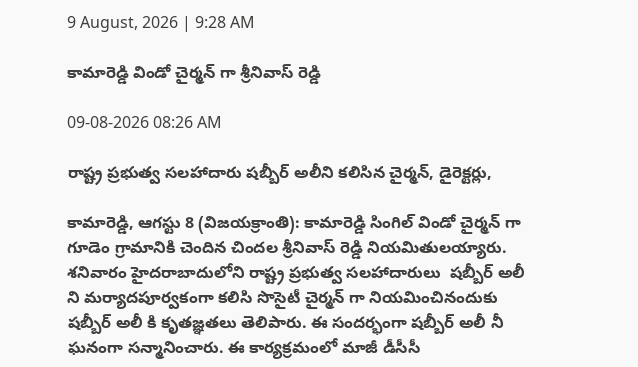9 August, 2026 | 9:28 AM

కామారెడ్డి విండో చైర్మన్ గా శ్రీనివాస్ రెడ్డి

09-08-2026 08:26 AM

రాష్ట్ర ప్రభుత్వ సలహాదారు షబ్బీర్ అలీని కలిసిన చైర్మన్, డైరెక్టర్లు,

కామారెడ్డి, ఆగస్టు 8 (విజయక్రాంతి): కామారెడ్డి సింగిల్ విండో చైర్మన్ గా గూడెం గ్రామానికి చెందిన చిందల శ్రీనివాస్ రెడ్డి నియమితులయ్యారు. శనివారం హైదరాబాదులోని రాష్ట్ర ప్రభుత్వ సలహాదారులు  షబ్బీర్ అలీ ని మర్యాదపూర్వకంగా కలిసి సొసైటీ చైర్మన్ గా నియమించినందుకు షబ్బీర్ అలీ కి కృతజ్ఞతలు తెలిపారు. ఈ సందర్భంగా షబ్బీర్ అలీ నీ ఘనంగా సన్మానించారు. ఈ కార్యక్రమంలో మాజీ డీసీసీ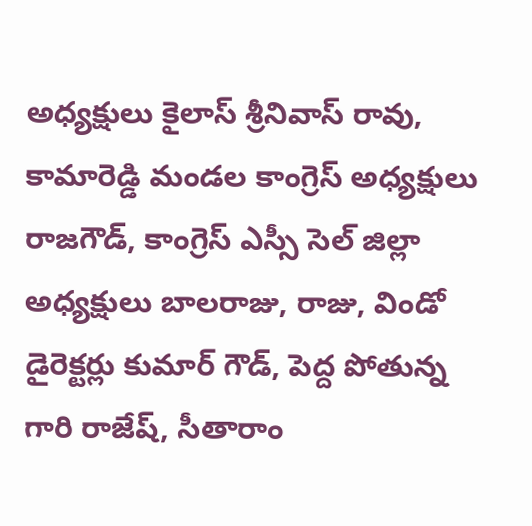అధ్యక్షులు కైలాస్ శ్రీనివాస్ రావు, కామారెడ్డి మండల కాంగ్రెస్ అధ్యక్షులు రాజగౌడ్, కాంగ్రెస్ ఎస్సీ సెల్ జిల్లా అధ్యక్షులు బాలరాజు, రాజు, విండో డైరెక్టర్లు కుమార్ గౌడ్, పెద్ద పోతున్న గారి రాజేష్, సీతారాం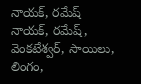నాయక్, రమేష్ నాయక్, రమేష్, వెంకటేశ్వర్, సాయిలు, లింగం,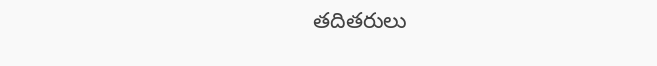తదితరులు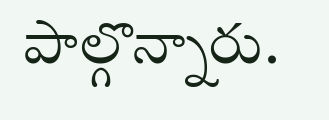పాల్గొన్నారు.